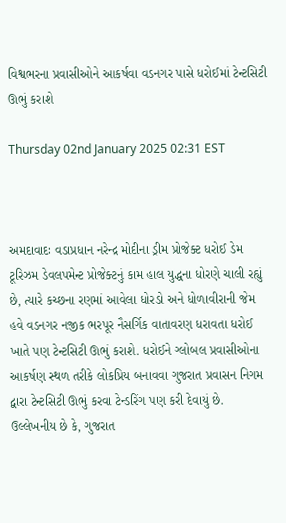વિશ્વભરના પ્રવાસીઓને આકર્ષવા વડનગર પાસે ધરોઈમાં ટેન્ટસિટી ઊભું કરાશે

Thursday 02nd January 2025 02:31 EST



અમદાવાદઃ વડાપ્રધાન નરેન્દ્ર મોદીના ડ્રીમ પ્રોજેક્ટ ધરોઈ ડેમ ટૂરિઝમ ડેવલપમેન્ટ પ્રોજેક્ટનું કામ હાલ યુદ્ધના ધોરણે ચાલી રહ્યું છે, ત્યારે કચ્છના રણમાં આવેલા ધોરડો અને ધોળાવીરાની જેમ હવે વડનગર નજીક ભરપૂર નૈસર્ગિક વાતાવરણ ધરાવતા ધરોઈ ખાતે પણ ટેન્ટસિટી ઊભું કરાશે. ધરોઈને ગ્લોબલ પ્રવાસીઓના આકર્ષણ સ્થળ તરીકે લોકપ્રિય બનાવવા ગુજરાત પ્રવાસન નિગમ દ્વારા ટેન્ટસિટી ઊભું કરવા ટેન્ડરિંગ પણ કરી દેવાયું છે.
ઉલ્લેખનીય છે કે, ગુજરાત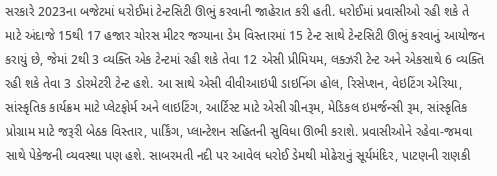સરકારે 2023ના બજેટમાં ધરોઈમાં ટેન્ટસિટી ઊભું કરવાની જાહેરાત કરી હતી. ધરોઈમાં પ્રવાસીઓ રહી શકે તે માટે અંદાજે 15થી 17 હજાર ચોરસ મીટર જગ્યાના ડેમ વિસ્તારમાં 15 ટેન્ટ સાથે ટેન્ટસિટી ઊભું કરવાનું આયોજન કરાયું છે, જેમાં 2થી 3 વ્યક્તિ એક ટેન્ટમાં રહી શકે તેવા 12 એસી પ્રીમિયમ, લક્ઝરી ટેન્ટ અને એકસાથે 6 વ્યક્તિ રહી શકે તેવા 3 ડોરમેટરી ટેન્ટ હશે. આ સાથે એસી વીવીઆઇપી ડાઇનિંગ હોલ, રિસેપ્શન, વેઇટિંગ એરિયા, સાંસ્કૃતિક કાર્યક્રમ માટે પ્લેટફોર્મ અને લાઇટિંગ, આર્ટિસ્ટ માટે એસી ગ્રીનરૂમ, મેડિકલ ઇમર્જન્સી રૂમ, સાંસ્કૃતિક પ્રોગ્રામ માટે જરૂરી બેઠક વિસ્તાર, પાર્કિંગ, પ્લાન્ટેશન સહિતની સુવિધા ઊભી કરાશે. પ્રવાસીઓને રહેવા-જમવા સાથે પેકેજની વ્યવસ્થા પણ હશે. સાબરમતી નદી પર આવેલ ધરોઈ ડેમથી મોઢેરાનું સૂર્યમંદિર, પાટણની રાણકી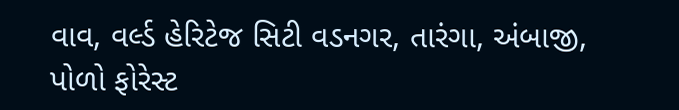વાવ, વર્લ્ડ હેરિટેજ સિટી વડનગર, તારંગા, અંબાજી, પોળો ફોરેસ્ટ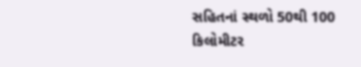સહિતનાં સ્થળો 50થી 100 કિલોમીટર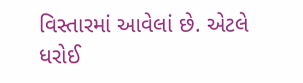વિસ્તારમાં આવેલાં છે. એટલે ધરોઈ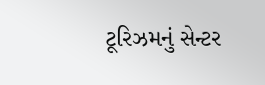ટૂરિઝમનું સેન્ટર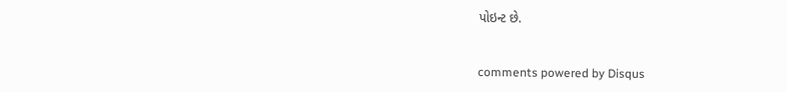પોઇન્ટ છે.


comments powered by Disqus